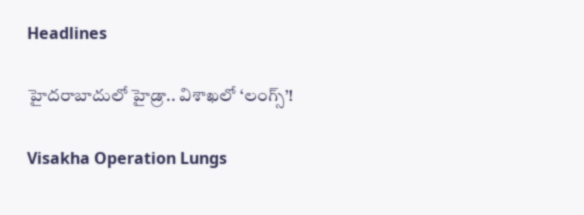Headlines

హైదరాబాదులో హైడ్రా.. విశాఖలో ‘లంగ్స్’!

Visakha Operation Lungs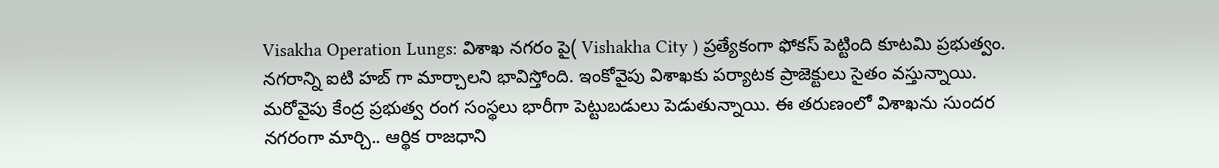Visakha Operation Lungs: విశాఖ నగరం పై( Vishakha City ) ప్రత్యేకంగా ఫోకస్ పెట్టింది కూటమి ప్రభుత్వం. నగరాన్ని ఐటి హబ్ గా మార్చాలని భావిస్తోంది. ఇంకోవైపు విశాఖకు పర్యాటక ప్రాజెక్టులు సైతం వస్తున్నాయి. మరోవైపు కేంద్ర ప్రభుత్వ రంగ సంస్థలు భారీగా పెట్టుబడులు పెడుతున్నాయి. ఈ తరుణంలో విశాఖను సుందర నగరంగా మార్చి.. ఆర్థిక రాజధాని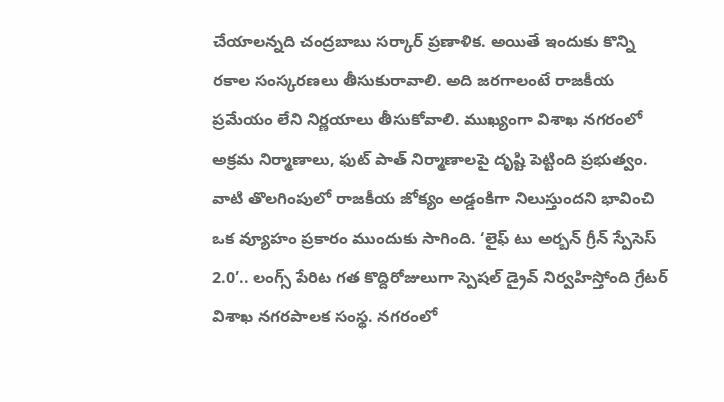చేయాలన్నది చంద్రబాబు సర్కార్ ప్రణాళిక. అయితే ఇందుకు కొన్ని రకాల సంస్కరణలు తీసుకురావాలి. అది జరగాలంటే రాజకీయ ప్రమేయం లేని నిర్ణయాలు తీసుకోవాలి. ముఖ్యంగా విశాఖ నగరంలో అక్రమ నిర్మాణాలు, ఫుట్ పాత్ నిర్మాణాలపై దృష్టి పెట్టింది ప్రభుత్వం. వాటి తొలగింపులో రాజకీయ జోక్యం అడ్డంకిగా నిలుస్తుందని భావించి ఒక వ్యూహం ప్రకారం ముందుకు సాగింది. ‘లైఫ్ టు అర్బన్ గ్రీన్ స్పేసెస్ 2.0’.. లంగ్స్ పేరిట గత కొద్దిరోజులుగా స్పెషల్ డ్రైవ్ నిర్వహిస్తోంది గ్రేటర్ విశాఖ నగరపాలక సంస్థ. నగరంలో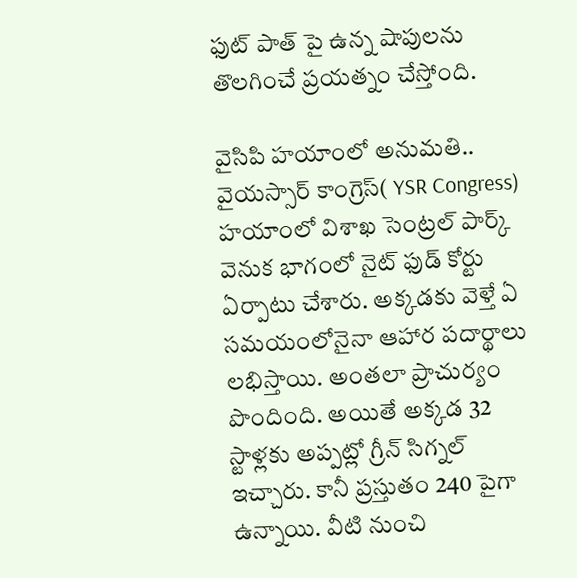ఫుట్ పాత్ పై ఉన్న షాపులను తొలగించే ప్రయత్నం చేస్తోంది.

వైసిపి హయాంలో అనుమతి..
వైయస్సార్ కాంగ్రెస్( YSR Congress) హయాంలో విశాఖ సెంట్రల్ పార్క్ వెనుక భాగంలో నైట్ ఫుడ్ కోర్టు ఏర్పాటు చేశారు. అక్కడకు వెళ్తే ఏ సమయంలోనైనా ఆహార పదార్థాలు లభిస్తాయి. అంతలా ప్రాచుర్యం పొందింది. అయితే అక్కడ 32 స్టాళ్లకు అప్పట్లో గ్రీన్ సిగ్నల్ ఇచ్చారు. కానీ ప్రస్తుతం 240 పైగా ఉన్నాయి. వీటి నుంచి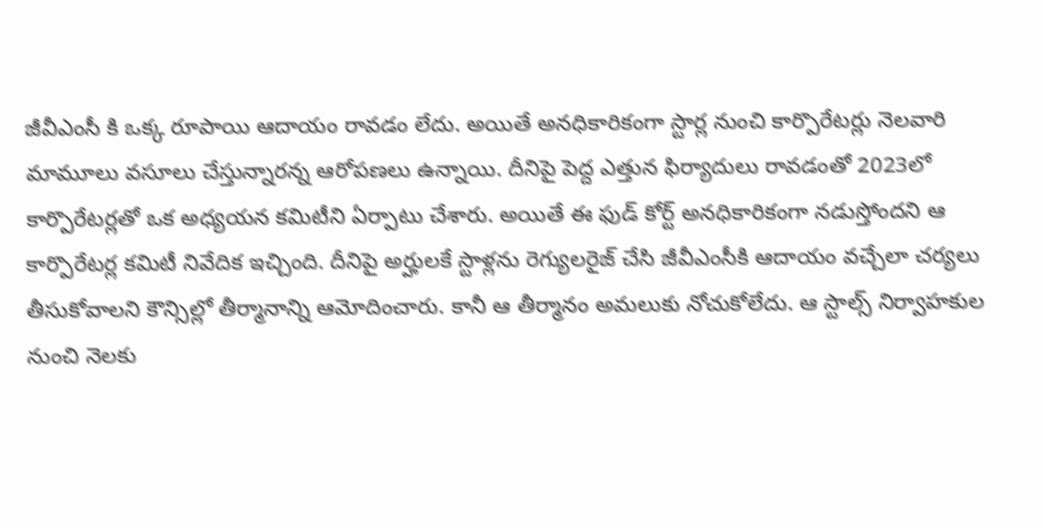జీవీఎంసీ కి ఒక్క రూపాయి ఆదాయం రావడం లేదు. అయితే అనధికారికంగా స్టార్ల నుంచి కార్పొరేటర్లు నెలవారి మామూలు వసూలు చేస్తున్నారన్న ఆరోపణలు ఉన్నాయి. దీనిపై పెద్ద ఎత్తున ఫిర్యాదులు రావడంతో 2023లో కార్పొరేటర్లతో ఒక అధ్యయన కమిటీని ఏర్పాటు చేశారు. అయితే ఈ ఫుడ్ కోర్ట్ అనధికారికంగా నడుస్తోందని ఆ కార్పొరేటర్ల కమిటీ నివేదిక ఇచ్చింది. దీనిపై అర్హులకే స్టాళ్లను రెగ్యులరైజ్ చేసి జీవీఎంసీకి ఆదాయం వచ్చేలా చర్యలు తీసుకోవాలని కౌన్సిల్లో తీర్మానాన్ని ఆమోదించారు. కానీ ఆ తీర్మానం అమలుకు నోచుకోలేదు. ఆ స్టాల్స్ నిర్వాహకుల నుంచి నెలకు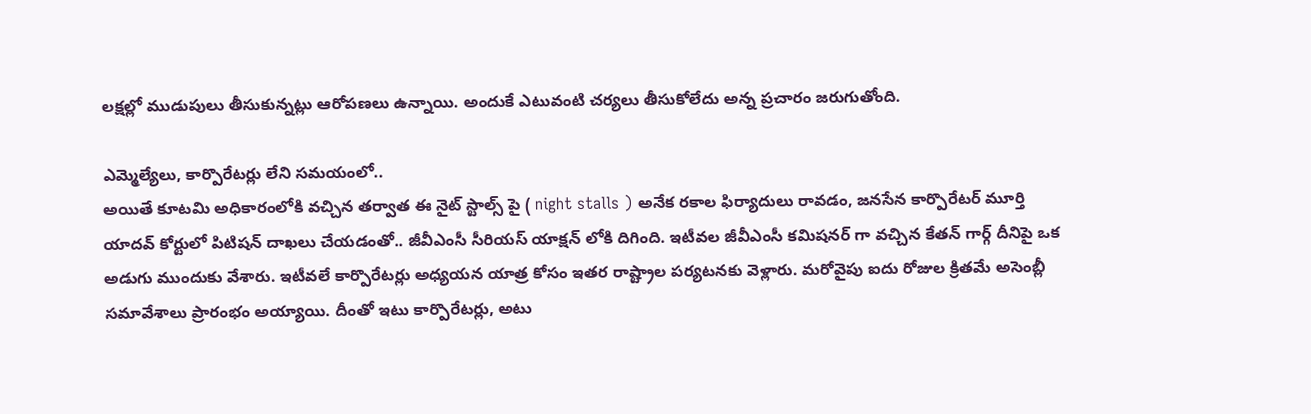లక్షల్లో ముడుపులు తీసుకున్నట్లు ఆరోపణలు ఉన్నాయి. అందుకే ఎటువంటి చర్యలు తీసుకోలేదు అన్న ప్రచారం జరుగుతోంది.

ఎమ్మెల్యేలు, కార్పొరేటర్లు లేని సమయంలో..
అయితే కూటమి అధికారంలోకి వచ్చిన తర్వాత ఈ నైట్ స్టాల్స్ పై ( night stalls ) అనేక రకాల ఫిర్యాదులు రావడం, జనసేన కార్పొరేటర్ మూర్తి యాదవ్ కోర్టులో పిటిషన్ దాఖలు చేయడంతో.. జీవీఎంసీ సీరియస్ యాక్షన్ లోకి దిగింది. ఇటీవల జీవీఎంసీ కమిషనర్ గా వచ్చిన కేతన్ గార్గ్ దీనిపై ఒక అడుగు ముందుకు వేశారు. ఇటీవలే కార్పొరేటర్లు అధ్యయన యాత్ర కోసం ఇతర రాష్ట్రాల పర్యటనకు వెళ్లారు. మరోవైపు ఐదు రోజుల క్రితమే అసెంబ్లీ సమావేశాలు ప్రారంభం అయ్యాయి. దీంతో ఇటు కార్పొరేటర్లు, అటు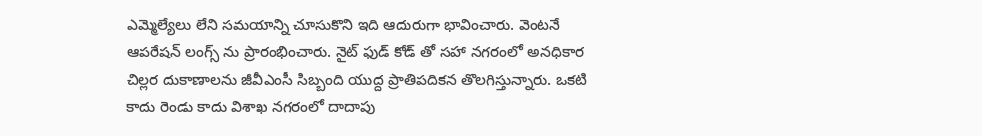ఎమ్మెల్యేలు లేని సమయాన్ని చూసుకొని ఇది ఆదురుగా భావించారు. వెంటనే ఆపరేషన్ లంగ్స్ ను ప్రారంభించారు. నైట్ ఫుడ్ కోడ్ తో సహా నగరంలో అనధికార చిల్లర దుకాణాలను జీవీఎంసీ సిబ్బంది యుద్ద ప్రాతిపదికన తొలగిస్తున్నారు. ఒకటి కాదు రెండు కాదు విశాఖ నగరంలో దాదాపు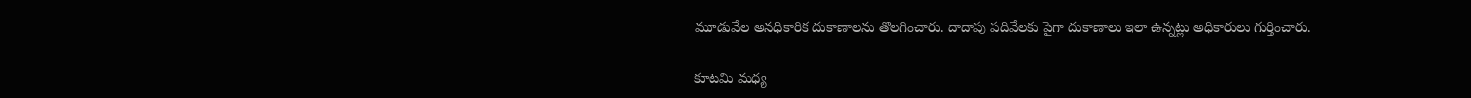మూడువేల అనధికారిక దుకాణాలను తొలగించారు. దాదాపు పదివేలకు పైగా దుకాణాలు ఇలా ఉన్నట్లు అధికారులు గుర్తించారు.

కూటమి మధ్య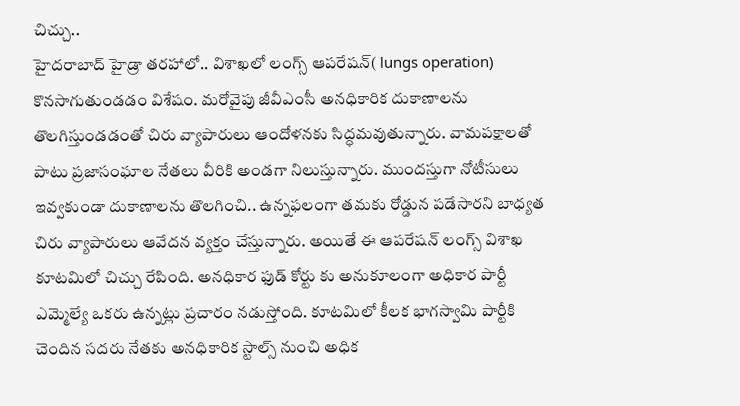చిచ్చు..
హైదరాబాద్ హైడ్రా తరహాలో.. విశాఖలో లంగ్స్ ఆపరేషన్( lungs operation) కొనసాగుతుండడం విశేషం. మరోవైపు జీవీఎంసీ అనధికారిక దుకాణాలను తొలగిస్తుండడంతో చిరు వ్యాపారులు ఆందోళనకు సిద్ధమవుతున్నారు. వామపక్షాలతో పాటు ప్రజాసంఘాల నేతలు వీరికి అండగా నిలుస్తున్నారు. ముందస్తుగా నోటీసులు ఇవ్వకుండా దుకాణాలను తొలగించి.. ఉన్నఫలంగా తమకు రోడ్డున పడేసారని బాధ్యత చిరు వ్యాపారులు ఆవేదన వ్యక్తం చేస్తున్నారు. అయితే ఈ ఆపరేషన్ లంగ్స్ విశాఖ కూటమిలో చిచ్చు రేపింది. అనధికార ఫుడ్ కోర్టు కు అనుకూలంగా అధికార పార్టీ ఎమ్మెల్యే ఒకరు ఉన్నట్లు ప్రచారం నడుస్తోంది. కూటమిలో కీలక భాగస్వామి పార్టీకి చెందిన సదరు నేతకు అనధికారిక స్టాల్స్ నుంచి అధిక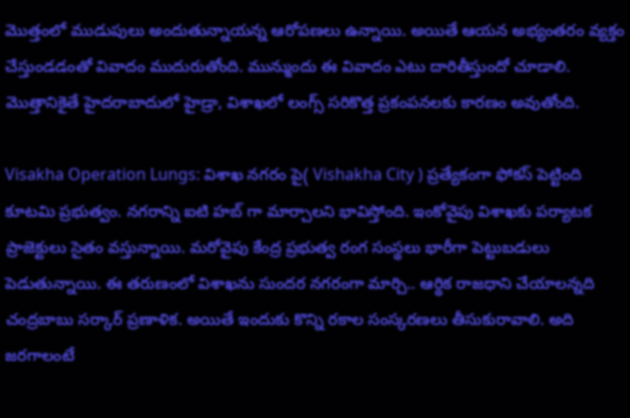మొత్తంలో ముడుపులు అందుతున్నాయన్న ఆరోపణలు ఉన్నాయి. అయితే ఆయన అభ్యంతరం వ్యక్తం చేస్తుండడంతో వివాదం ముదురుతోంది. మున్ముందు ఈ వివాదం ఎటు దారితీస్తుందో చూడాలి. మొత్తానికైతే హైదరాబాదులో హైడ్రా, విశాఖలో లంగ్స్ సరికొత్త ప్రకంపనలకు కారణం అవుతోంది.

Visakha Operation Lungs: విశాఖ నగరం పై( Vishakha City ) ప్రత్యేకంగా ఫోకస్ పెట్టింది కూటమి ప్రభుత్వం. నగరాన్ని ఐటి హబ్ గా మార్చాలని భావిస్తోంది. ఇంకోవైపు విశాఖకు పర్యాటక ప్రాజెక్టులు సైతం వస్తున్నాయి. మరోవైపు కేంద్ర ప్రభుత్వ రంగ సంస్థలు భారీగా పెట్టుబడులు పెడుతున్నాయి. ఈ తరుణంలో విశాఖను సుందర నగరంగా మార్చి.. ఆర్థిక రాజధాని చేయాలన్నది చంద్రబాబు సర్కార్ ప్రణాళిక. అయితే ఇందుకు కొన్ని రకాల సంస్కరణలు తీసుకురావాలి. అది జరగాలంటే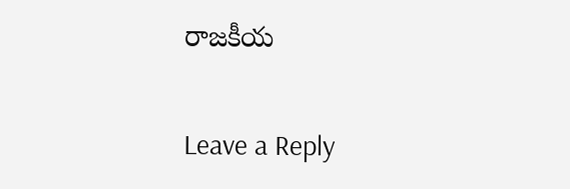రాజకీయ

Leave a Reply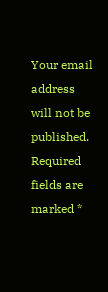Your email address will not be published. Required fields are marked *